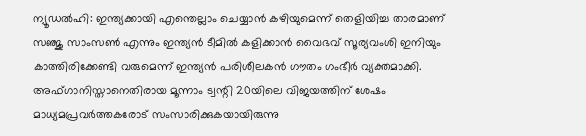ന്യൂഡൽഹി: ഇന്ത്യക്കായി എന്തെല്ലാം ചെയ്യാൻ കഴിയുമെന്ന് തെളിയിച്ച താരമാണ് സഞ്ജു സാംസൺ എന്നും ഇന്ത്യൻ ടീമിൽ കളിക്കാൻ വൈഭവ് സൂര്യവംശി ഇനിയും കാത്തിരിക്കേണ്ടി വരുമെന്ന് ഇന്ത്യൻ പരിശീലകൻ ഗൗതം ഗംഭീർ വ്യക്തമാക്കി. അഫ്ഗാനിസ്താനെതിരായ മൂന്നാം ട്വന്റി 20യിലെ വിജയത്തിന് ശേഷം മാധ്യമപ്രവർത്തകരോട് സംസാരിക്കുകയായിരുന്നു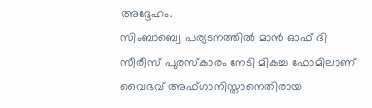അദ്ദേഹം.
സിംബാബ്വെ പര്യടനത്തിൽ മാൻ ഓഫ് ദി സീരീസ് പുരസ്കാരം നേടി മികച്ച ഫോമിലാണ് വൈഭവ് അഫ്ഗാനിസ്താനെതിരായ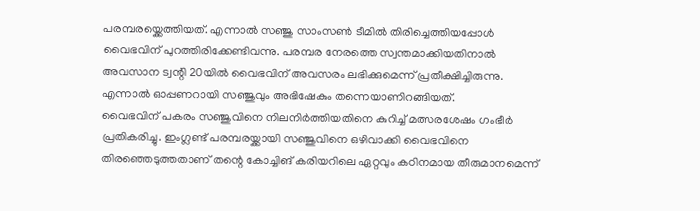പരമ്പരയ്ക്കെത്തിയത്. എന്നാൽ സഞ്ജു സാംസൺ ടീമിൽ തിരിച്ചെത്തിയപ്പോൾ വൈഭവിന് പുറത്തിരിക്കേണ്ടിവന്നു. പരമ്പര നേരത്തെ സ്വന്തമാക്കിയതിനാൽ അവസാന ട്വന്റി 20യിൽ വൈഭവിന് അവസരം ലഭിക്കുമെന്ന് പ്രതീക്ഷിച്ചിരുന്നു. എന്നാൽ ഓപ്പണറായി സഞ്ജുവും അഭിഷേകും തന്നെയാണിറങ്ങിയത്.
വൈഭവിന് പകരം സഞ്ജുവിനെ നിലനിർത്തിയതിനെ കുറിച്ച് മത്സരശേഷം ഗംഭീർ പ്രതികരിച്ചു. ഇംഗ്ലണ്ട് പരമ്പരയ്ക്കായി സഞ്ജുവിനെ ഒഴിവാക്കി വൈഭവിനെ തിരഞ്ഞെടുത്തതാണ് തന്റെ കോച്ചിങ് കരിയറിലെ ഏറ്റവും കഠിനമായ തീരുമാനമെന്ന്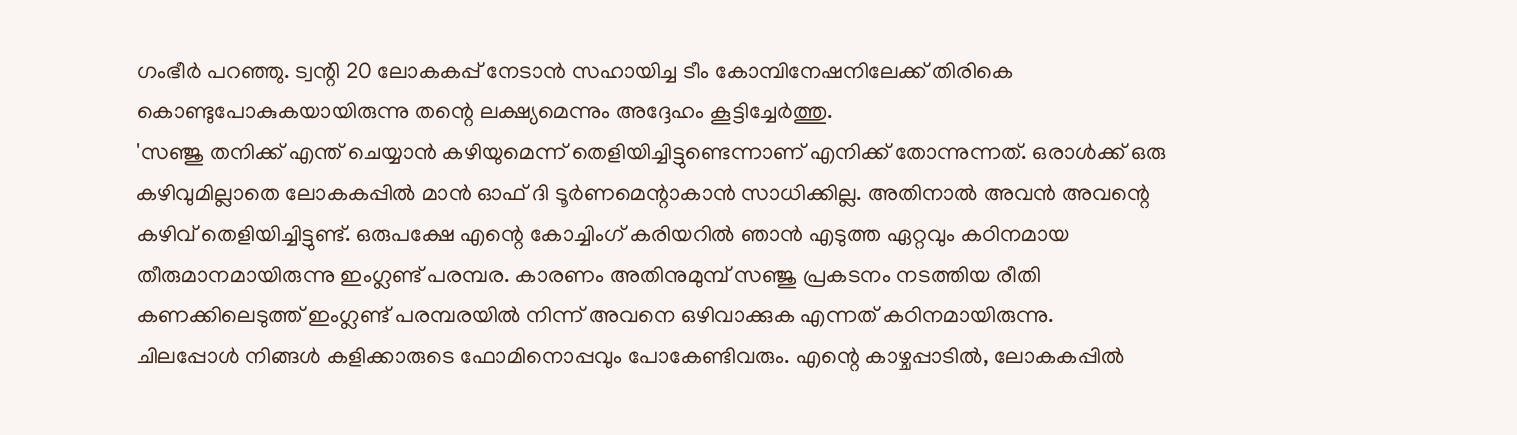ഗംഭീർ പറഞ്ഞു. ട്വന്റി 20 ലോകകപ്പ് നേടാൻ സഹായിച്ച ടീം കോമ്പിനേഷനിലേക്ക് തിരികെ കൊണ്ടുപോകുകയായിരുന്നു തന്റെ ലക്ഷ്യമെന്നും അദ്ദേഹം കൂട്ടിച്ചേർത്തു.
'സഞ്ജു തനിക്ക് എന്ത് ചെയ്യാൻ കഴിയുമെന്ന് തെളിയിച്ചിട്ടുണ്ടെന്നാണ് എനിക്ക് തോന്നുന്നത്. ഒരാൾക്ക് ഒരു കഴിവുമില്ലാതെ ലോകകപ്പിൽ മാൻ ഓഫ് ദി ടൂർണമെന്റാകാൻ സാധിക്കില്ല. അതിനാൽ അവൻ അവന്റെ കഴിവ് തെളിയിച്ചിട്ടുണ്ട്. ഒരുപക്ഷേ എന്റെ കോച്ചിംഗ് കരിയറിൽ ഞാൻ എടുത്ത ഏറ്റവും കഠിനമായ തീരുമാനമായിരുന്നു ഇംഗ്ലണ്ട് പരമ്പര. കാരണം അതിനുമുമ്പ് സഞ്ജു പ്രകടനം നടത്തിയ രീതി കണക്കിലെടുത്ത് ഇംഗ്ലണ്ട് പരമ്പരയിൽ നിന്ന് അവനെ ഒഴിവാക്കുക എന്നത് കഠിനമായിരുന്നു.
ചിലപ്പോൾ നിങ്ങൾ കളിക്കാരുടെ ഫോമിനൊപ്പവും പോകേണ്ടിവരും. എന്റെ കാഴ്ചപ്പാടിൽ, ലോകകപ്പിൽ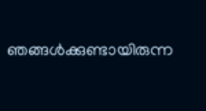ഞങ്ങൾക്കുണ്ടായിരുന്ന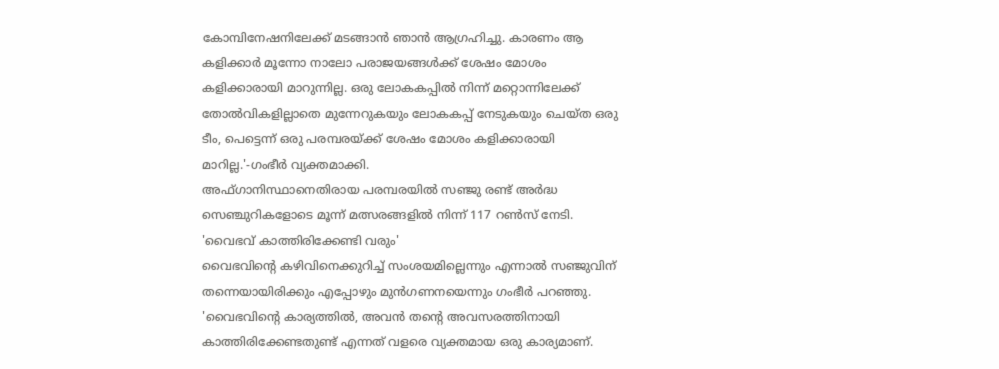കോമ്പിനേഷനിലേക്ക് മടങ്ങാൻ ഞാൻ ആഗ്രഹിച്ചു. കാരണം ആ കളിക്കാർ മൂന്നോ നാലോ പരാജയങ്ങൾക്ക് ശേഷം മോശം കളിക്കാരായി മാറുന്നില്ല. ഒരു ലോകകപ്പിൽ നിന്ന് മറ്റൊന്നിലേക്ക് തോൽവികളില്ലാതെ മുന്നേറുകയും ലോകകപ്പ് നേടുകയും ചെയ്ത ഒരു ടീം, പെട്ടെന്ന് ഒരു പരമ്പരയ്ക്ക് ശേഷം മോശം കളിക്കാരായി മാറില്ല.'-ഗംഭീർ വ്യക്തമാക്കി.
അഫ്ഗാനിസ്ഥാനെതിരായ പരമ്പരയിൽ സഞ്ജു രണ്ട് അർദ്ധ സെഞ്ചുറികളോടെ മൂന്ന് മത്സരങ്ങളിൽ നിന്ന് 117 റൺസ് നേടി.
'വൈഭവ് കാത്തിരിക്കേണ്ടി വരും'
വൈഭവിന്റെ കഴിവിനെക്കുറിച്ച് സംശയമില്ലെന്നും എന്നാൽ സഞ്ജുവിന് തന്നെയായിരിക്കും എപ്പോഴും മുൻഗണനയെന്നും ഗംഭീർ പറഞ്ഞു. 'വൈഭവിന്റെ കാര്യത്തിൽ, അവൻ തന്റെ അവസരത്തിനായി കാത്തിരിക്കേണ്ടതുണ്ട് എന്നത് വളരെ വ്യക്തമായ ഒരു കാര്യമാണ്.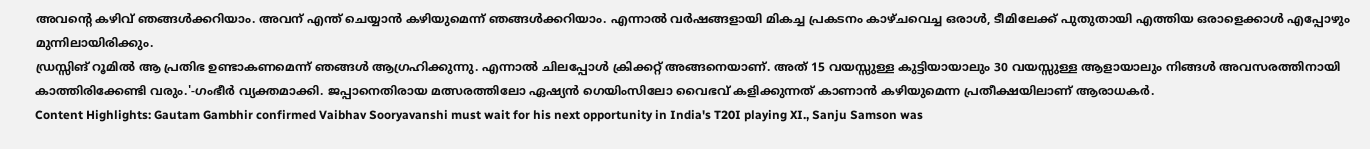അവന്റെ കഴിവ് ഞങ്ങൾക്കറിയാം. അവന് എന്ത് ചെയ്യാൻ കഴിയുമെന്ന് ഞങ്ങൾക്കറിയാം. എന്നാൽ വർഷങ്ങളായി മികച്ച പ്രകടനം കാഴ്ചവെച്ച ഒരാൾ, ടീമിലേക്ക് പുതുതായി എത്തിയ ഒരാളെക്കാൾ എപ്പോഴും മുന്നിലായിരിക്കും.
ഡ്രസ്സിങ് റൂമിൽ ആ പ്രതിഭ ഉണ്ടാകണമെന്ന് ഞങ്ങൾ ആഗ്രഹിക്കുന്നു. എന്നാൽ ചിലപ്പോൾ ക്രിക്കറ്റ് അങ്ങനെയാണ്. അത് 15 വയസ്സുള്ള കുട്ടിയായാലും 30 വയസ്സുള്ള ആളായാലും നിങ്ങൾ അവസരത്തിനായി കാത്തിരിക്കേണ്ടി വരും.'-ഗംഭീർ വ്യക്തമാക്കി. ജപ്പാനെതിരായ മത്സരത്തിലോ ഏഷ്യൻ ഗെയിംസിലോ വൈഭവ് കളിക്കുന്നത് കാണാൻ കഴിയുമെന്ന പ്രതീക്ഷയിലാണ് ആരാധകർ.
Content Highlights: Gautam Gambhir confirmed Vaibhav Sooryavanshi must wait for his next opportunity in India's T20I playing XI., Sanju Samson was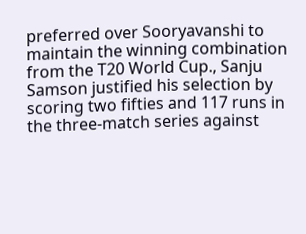preferred over Sooryavanshi to maintain the winning combination from the T20 World Cup., Sanju Samson justified his selection by scoring two fifties and 117 runs in the three-match series against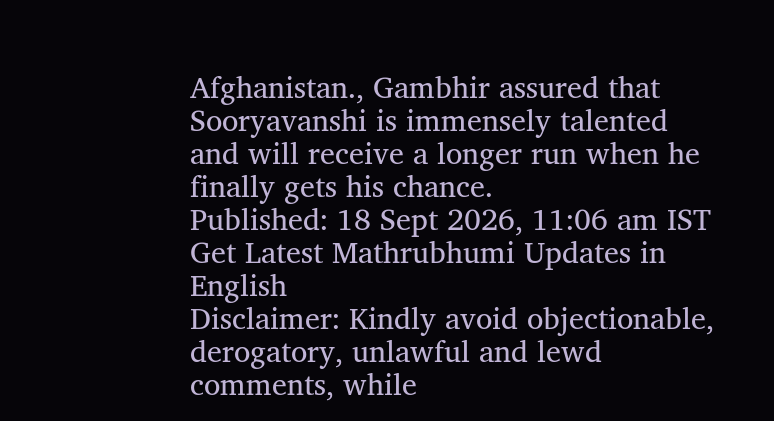Afghanistan., Gambhir assured that Sooryavanshi is immensely talented and will receive a longer run when he finally gets his chance.
Published: 18 Sept 2026, 11:06 am IST
Get Latest Mathrubhumi Updates in English
Disclaimer: Kindly avoid objectionable, derogatory, unlawful and lewd comments, while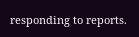responding to reports.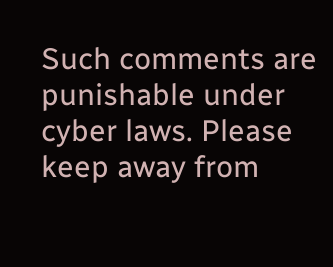Such comments are punishable under cyber laws. Please keep away from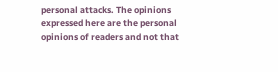personal attacks. The opinions expressed here are the personal opinions of readers and not that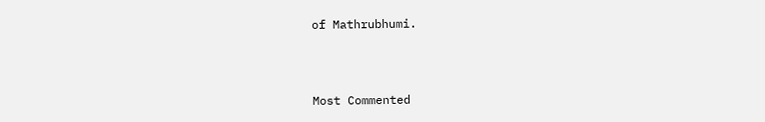of Mathrubhumi.



Most Commented